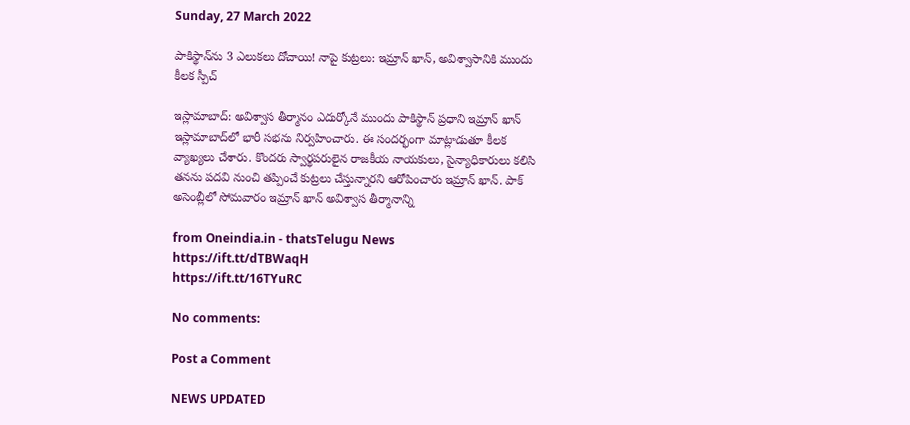Sunday, 27 March 2022

పాకిస్థాన్‌ను 3 ఎలుకలు దోచాయి! నాపై కుట్రలు: ఇమ్రాన్ ఖాన్, అవిశ్వాసానికి ముందు కీలక స్పీచ్

ఇస్లామాబాద్: అవిశ్వాస తీర్మానం ఎదుర్కోనే ముందు పాకిస్థాన్ ప్రధాని ఇమ్రాన్ ఖాన్ ఇస్లామాబాద్‌లో భారీ సభను నిర్వహించారు. ఈ సందర్భంగా మాట్లాడుతూ కీలక వ్యాఖ్యలు చేశారు. కొందరు స్వార్థపరులైన రాజకీయ నాయకులు, సైన్యాధికారులు కలిసి తనను పదవి నుంచి తప్పించే కుట్రలు చేస్తున్నారని ఆరోపించారు ఇమ్రాన్ ఖాన్. పాక్ అసెంబ్లీలో సోమవారం ఇమ్రాన్ ఖాన్ అవిశ్వాస తీర్మానాన్ని

from Oneindia.in - thatsTelugu News https://ift.tt/dTBWaqH
https://ift.tt/16TYuRC

No comments:

Post a Comment

NEWS UPDATED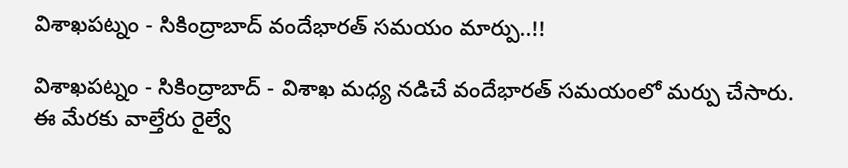విశాఖపట్నం - సికింద్రాబాద్ వందేభారత్ సమయం మార్పు..!!

విశాఖపట్నం - సికింద్రాబాద్ - విశాఖ మధ్య నడిచే వందేభారత్ సమయంలో మర్పు చేసారు. ఈ మేరకు వాల్తేరు రైల్వే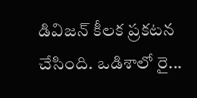డివిజన్ కీలక ప్రకటన చేసింది. ఒడిశాలో రై...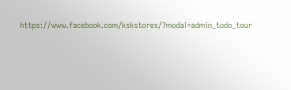https://www.facebook.com/kskstores/?modal=admin_todo_tour